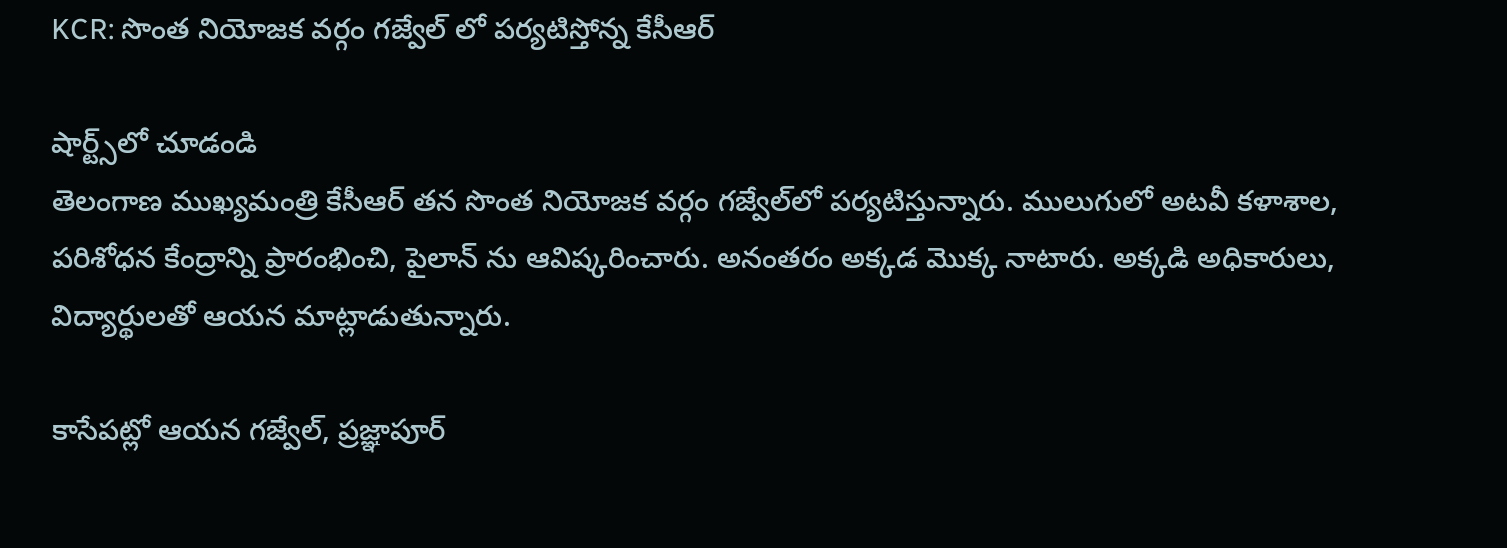KCR: సొంత నియోజక వర్గం గజ్వేల్ లో పర్యటిస్తోన్న కేసీఆర్

షార్ట్స్‌లో చూడండి
తెలంగాణ ముఖ్యమంత్రి కేసీఆర్‌ తన సొంత నియోజక వర్గం గజ్వేల్‌లో పర్యటిస్తున్నారు. ములుగులో అటవీ కళాశాల, పరిశోధన కేంద్రాన్ని ప్రారంభించి, పైలాన్ ను ఆవిష్కరించారు. అనంతరం అక్కడ మొక్క నాటారు. అక్కడి అధికారులు, విద్యార్థులతో ఆయన మాట్లాడుతున్నారు.

కాసేపట్లో ఆయన గజ్వేల్‌, ప్రజ్ఞాపూర్‌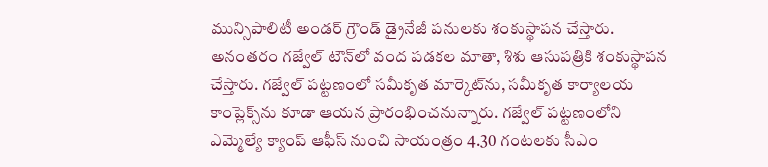మున్సిపాలిటీ అండర్‌ గ్రౌండ్‌ డ్రైనేజీ పనులకు శంకుస్థాపన చేస్తారు. అనంతరం గజ్వేల్‌ టౌన్‌లో వంద పడకల మాతా, శిశు ఆసుపత్రికి శంకుస్థాపన చేస్తారు. గజ్వేల్‌ పట్టణంలో సమీకృత మార్కెట్‌ను, సమీకృత కార్యాలయ కాంప్లెక్స్‌ను కూడా ఆయన ప్రారంభించనున్నారు. గజ్వేల్‌ పట్టణంలోని ఎమ్మెల్యే క్యాంప్‌ ఆఫీస్‌ నుంచి సాయంత్రం 4.30 గంటలకు సీఎం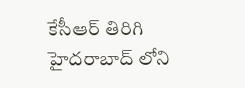కేసీఆర్ తిరిగి హైదరాబాద్ లోని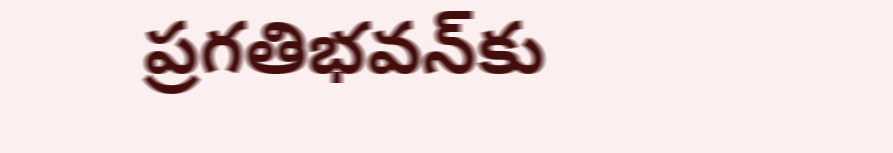ప్రగతిభవన్‌కు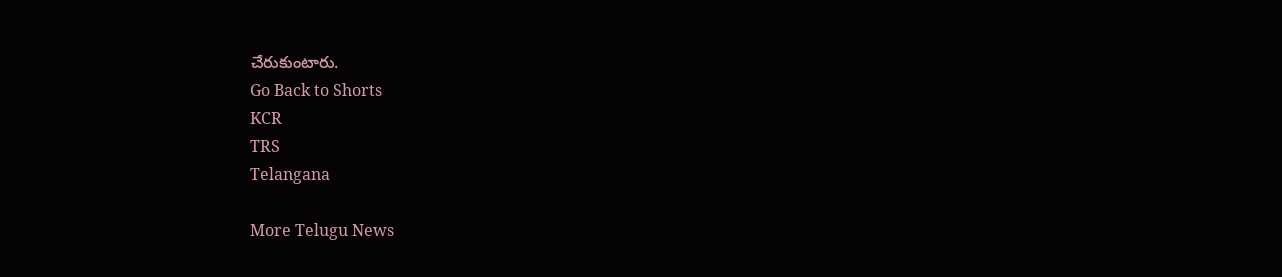చేరుకుంటారు.
Go Back to Shorts
KCR
TRS
Telangana

More Telugu News